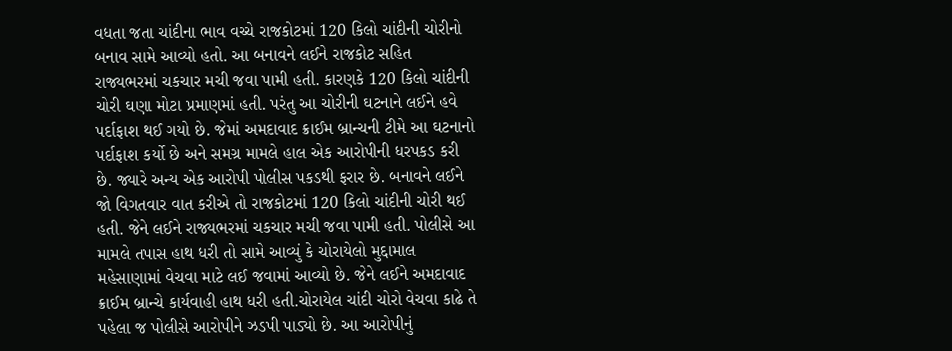વધતા જતા ચાંદીના ભાવ વચ્ચે રાજકોટમાં 120 કિલો ચાંદીની ચોરીનો બનાવ સામે આવ્યો હતો. આ બનાવને લઈને રાજકોટ સહિત રાજ્યભરમાં ચકચાર મચી જવા પામી હતી. કારણકે 120 કિલો ચાંદીની ચોરી ઘણા મોટા પ્રમાણમાં હતી. પરંતુ આ ચોરીની ઘટનાને લઈને હવે પર્દાફાશ થઈ ગયો છે. જેમાં અમદાવાદ ક્રાઈમ બ્રાન્ચની ટીમે આ ઘટનાનો પર્દાફાશ કર્યો છે અને સમગ્ર મામલે હાલ એક આરોપીની ધરપકડ કરી છે. જ્યારે અન્ય એક આરોપી પોલીસ પકડથી ફરાર છે. બનાવને લઈને જો વિગતવાર વાત કરીએ તો રાજકોટમાં 120 કિલો ચાંદીની ચોરી થઈ હતી. જેને લઈને રાજ્યભરમાં ચકચાર મચી જવા પામી હતી. પોલીસે આ મામલે તપાસ હાથ ધરી તો સામે આવ્યું કે ચોરાયેલો મુદ્દામાલ મહેસાણામાં વેચવા માટે લઈ જવામાં આવ્યો છે. જેને લઈને અમદાવાદ ક્રાઈમ બ્રાન્ચે કાર્યવાહી હાથ ધરી હતી.ચોરાયેલ ચાંદી ચોરો વેચવા કાઢે તે પહેલા જ પોલીસે આરોપીને ઝડપી પાડ્યો છે. આ આરોપીનું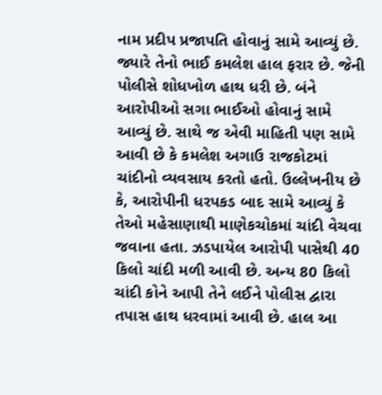નામ પ્રદીપ પ્રજાપતિ હોવાનું સામે આવ્યું છે. જ્યારે તેનો ભાઈ કમલેશ હાલ ફરાર છે. જેની પોલીસે શોધખોળ હાથ ધરી છે. બંને આરોપીઓ સગા ભાઈઓ હોવાનું સામે આવ્યું છે. સાથે જ એવી માહિતી પણ સામે આવી છે કે કમલેશ અગાઉ રાજકોટમાં ચાંદીનો વ્યવસાય કરતો હતો. ઉલ્લેખનીય છે કે, આરોપીની ધરપકડ બાદ સામે આવ્યું કે તેઓ મહેસાણાથી માણેકચોકમાં ચાંદી વેચવા જવાના હતા. ઝડપાયેલ આરોપી પાસેથી 40 કિલો ચાંદી મળી આવી છે. અન્ય 80 કિલો ચાંદી કોને આપી તેને લઈને પોલીસ દ્વારા તપાસ હાથ ધરવામાં આવી છે. હાલ આ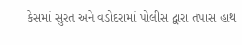કેસમાં સુરત અને વડોદરામાં પોલીસ દ્વારા તપાસ હાથ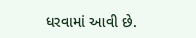ધરવામાં આવી છે.